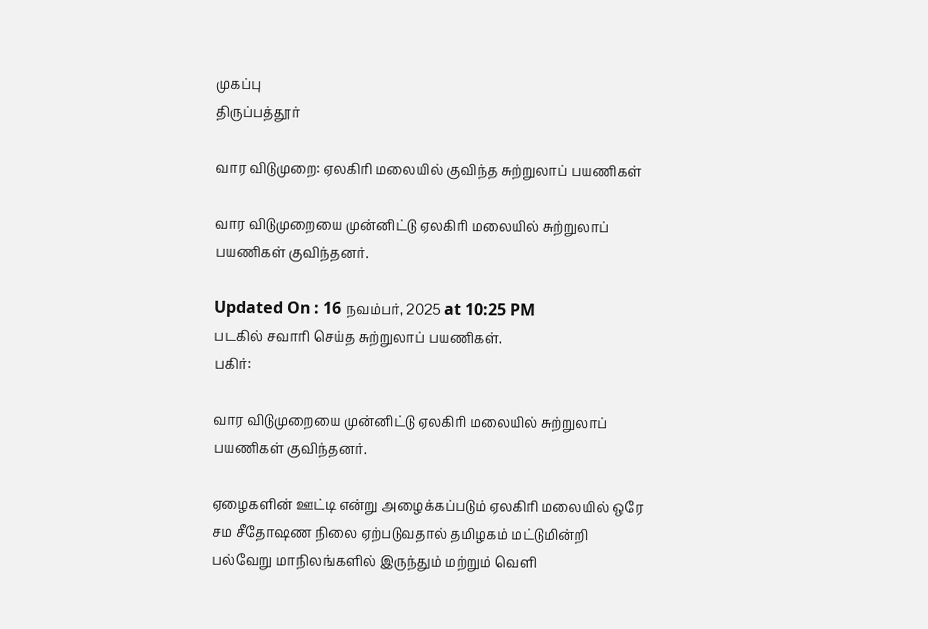முகப்பு
திருப்பத்தூர்

வார விடுமுறை: ஏலகிரி மலையில் குவிந்த சுற்றுலாப் பயணிகள்

வார விடுமுறையை முன்னிட்டு ஏலகிரி மலையில் சுற்றுலாப் பயணிகள் குவிந்தனர்.

Updated On : 16 நவம்பர், 2025 at 10:25 PM
படகில் சவாரி செய்த சுற்றுலாப் பயணிகள்.
பகிர்:

வார விடுமுறையை முன்னிட்டு ஏலகிரி மலையில் சுற்றுலாப் பயணிகள் குவிந்தனர்.

ஏழைகளின் ஊட்டி என்று அழைக்கப்படும் ஏலகிரி மலையில் ஒரே சம சீதோஷண நிலை ஏற்படுவதால் தமிழகம் மட்டுமின்றி பல்வேறு மாநிலங்களில் இருந்தும் மற்றும் வெளி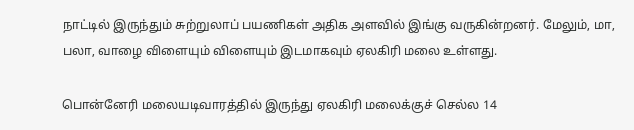நாட்டில் இருந்தும் சுற்றுலாப் பயணிகள் அதிக அளவில் இங்கு வருகின்றனர். மேலும், மா, பலா, வாழை விளையும் விளையும் இடமாகவும் ஏலகிரி மலை உள்ளது.

பொன்னேரி மலையடிவாரத்தில் இருந்து ஏலகிரி மலைக்குச் செல்ல 14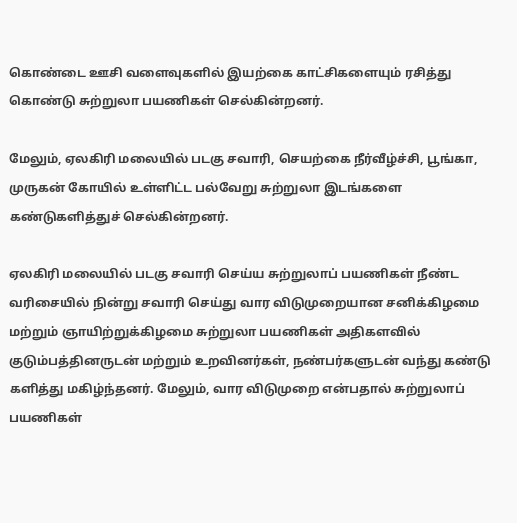கொண்டை ஊசி வளைவுகளில் இயற்கை காட்சிகளையும் ரசித்து கொண்டு சுற்றுலா பயணிகள் செல்கின்றனர்.

மேலும், ஏலகிரி மலையில் படகு சவாரி, செயற்கை நீர்வீழ்ச்சி, பூங்கா, முருகன் கோயில் உள்ளிட்ட பல்வேறு சுற்றுலா இடங்களை கண்டுகளித்துச் செல்கின்றனர்.

ஏலகிரி மலையில் படகு சவாரி செய்ய சுற்றுலாப் பயணிகள் நீண்ட வரிசையில் நின்று சவாரி செய்து வார விடுமுறையான சனிக்கிழமை மற்றும் ஞாயிற்றுக்கிழமை சுற்றுலா பயணிகள் அதிகளவில் குடும்பத்தினருடன் மற்றும் உறவினர்கள், நண்பர்களுடன் வந்து கண்டு களித்து மகிழ்ந்தனர். மேலும், வார விடுமுறை என்பதால் சுற்றுலாப் பயணிகள்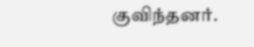குவிந்தனர்.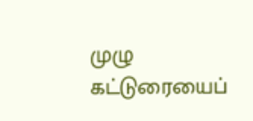முழு கட்டுரையைப்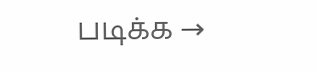படிக்க →